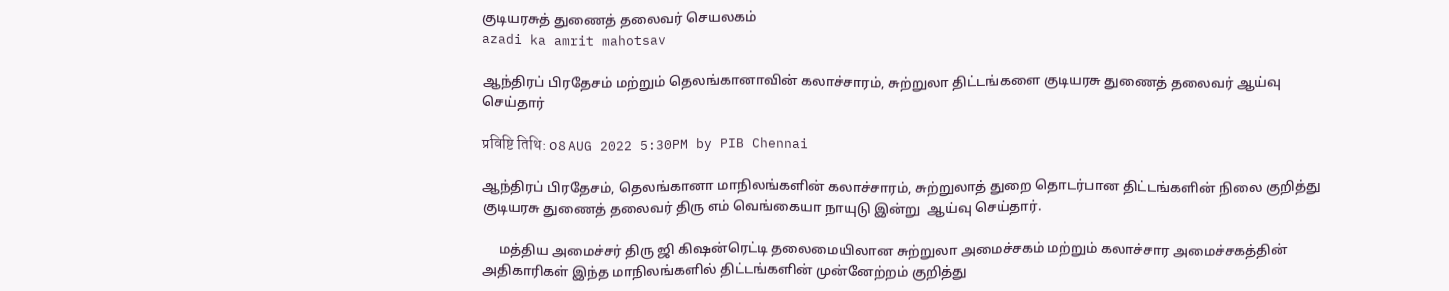குடியரசுத் துணைத் தலைவர் செயலகம்
azadi ka amrit mahotsav

ஆந்திரப் பிரதேசம் மற்றும் தெலங்கானாவின் கலாச்சாரம், சுற்றுலா திட்டங்களை குடியரசு துணைத் தலைவர் ஆய்வு செய்தார்

प्रविष्टि तिथि: 08 AUG 2022 5:30PM by PIB Chennai

ஆந்திரப் பிரதேசம், தெலங்கானா மாநிலங்களின் கலாச்சாரம், சுற்றுலாத் துறை தொடர்பான திட்டங்களின் நிலை குறித்து  குடியரசு துணைத் தலைவர் திரு எம் வெங்கையா நாயுடு இன்று  ஆய்வு செய்தார்.

     மத்திய அமைச்சர் திரு ஜி கிஷன்ரெட்டி தலைமையிலான சுற்றுலா அமைச்சகம் மற்றும் கலாச்சார அமைச்சகத்தின் அதிகாரிகள் இந்த மாநிலங்களில் திட்டங்களின் முன்னேற்றம் குறித்து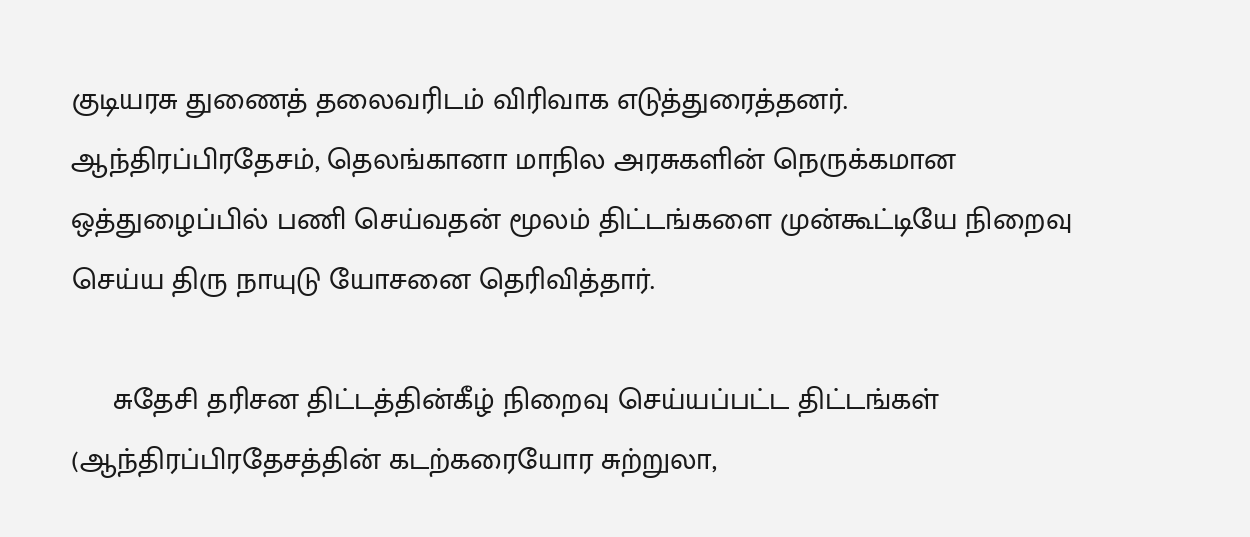குடியரசு துணைத் தலைவரிடம் விரிவாக எடுத்துரைத்தனர்.  ஆந்திரப்பிரதேசம், தெலங்கானா மாநில அரசுகளின் நெருக்கமான ஒத்துழைப்பில் பணி செய்வதன் மூலம் திட்டங்களை முன்கூட்டியே நிறைவு செய்ய திரு நாயுடு யோசனை தெரிவித்தார்.

     சுதேசி தரிசன திட்டத்தின்கீழ் நிறைவு செய்யப்பட்ட திட்டங்கள் (ஆந்திரப்பிரதேசத்தின் கடற்கரையோர சுற்றுலா,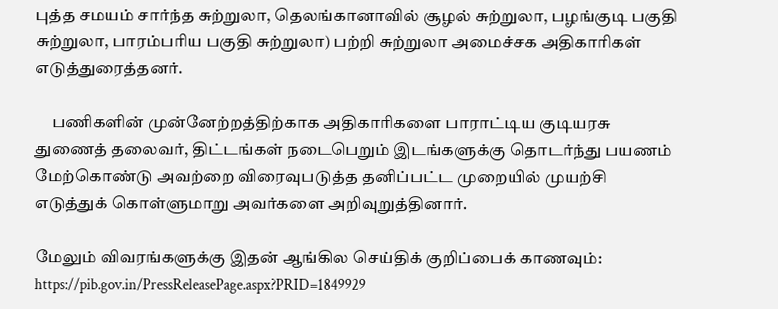புத்த சமயம் சார்ந்த சுற்றுலா, தெலங்கானாவில் சூழல் சுற்றுலா, பழங்குடி பகுதி சுற்றுலா, பாரம்பரிய பகுதி சுற்றுலா) பற்றி சுற்றுலா அமைச்சக அதிகாரிகள் எடுத்துரைத்தனர்.

     பணிகளின் முன்னேற்றத்திற்காக அதிகாரிகளை பாராட்டிய குடியரசு துணைத் தலைவர், திட்டங்கள் நடைபெறும் இடங்களுக்கு தொடர்ந்து பயணம் மேற்கொண்டு அவற்றை விரைவுபடுத்த தனிப்பட்ட முறையில் முயற்சி எடுத்துக் கொள்ளுமாறு அவர்களை அறிவுறுத்தினார்.

மேலும் விவரங்களுக்கு இதன் ஆங்கில செய்திக் குறிப்பைக் காணவும்: https://pib.gov.in/PressReleasePage.aspx?PRID=1849929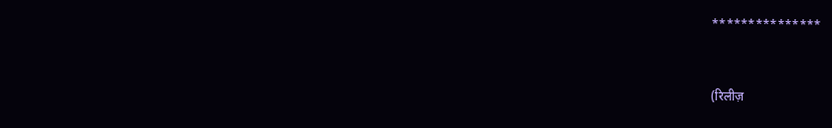***************


(रिलीज़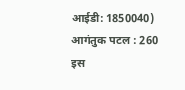आईडी: 1850040) आगंतुक पटल : 260
इस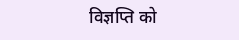विज्ञप्ति को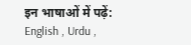इन भाषाओं में पढ़ें: English , Urdu ,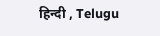हिन्दी , Telugu